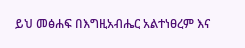ይህ መፅሐፍ በእግዚአብሔር አልተነፀረም እና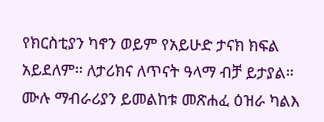የክርስቲያን ካኖን ወይም የአይሁድ ታናክ ክፍል አይደለም። ለታሪክና ለጥናት ዓላማ ብቻ ይታያል። ሙሉ ማብራሪያን ይመልከቱ መጽሐፈ ዕዝራ ካልእ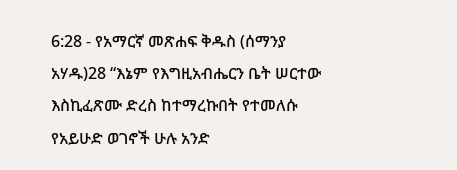6:28 - የአማርኛ መጽሐፍ ቅዱስ (ሰማንያ አሃዱ)28 “እኔም የእግዚአብሔርን ቤት ሠርተው እስኪፈጽሙ ድረስ ከተማረኩበት የተመለሱ የአይሁድ ወገኖች ሁሉ አንድ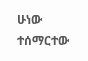ሁነው ተሰማርተው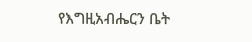የእግዚአብሔርን ቤት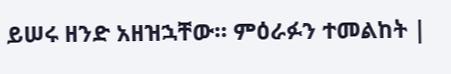ይሠሩ ዘንድ አዘዝኋቸው። ምዕራፉን ተመልከት |